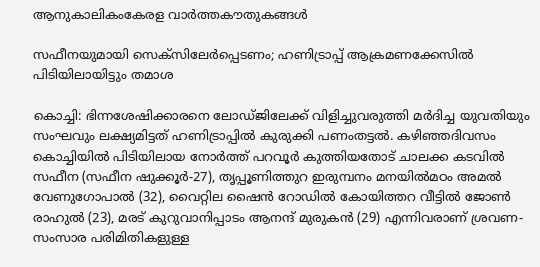ആനുകാലികംകേരള വാർത്തകൗതുകങ്ങൾ

സഫീനയുമായി സെക്‌സിലേർപ്പെടണം; ഹണിട്രാപ്പ് ആക്രമണക്കേസിൽ പിടിയിലായിട്ടും തമാശ

കൊച്ചി: ഭിന്നശേഷിക്കാരനെ ലോഡ്ജിലേക്ക് വിളിച്ചുവരുത്തി മർദിച്ച യുവതിയും സംഘവും ലക്ഷ്യമിട്ടത് ഹണിട്രാപ്പിൽ കുരുക്കി പണംതട്ടൽ. കഴിഞ്ഞദിവസം കൊച്ചിയിൽ പിടിയിലായ നോർത്ത് പറവൂർ കുത്തിയതോട് ചാലക്ക കടവിൽ സഫീന (സഫീന ഷുക്കൂർ-27), തൃപ്പൂണിത്തുറ ഇരുമ്പനം മനയിൽമഠം അമൽ വേണുഗോപാൽ (32), വൈറ്റില ഷൈൻ റോഡിൽ കോയിത്തറ വീട്ടിൽ ജോൺ രാഹുൽ (23), മരട് കുറുവാനിപ്പാടം ആനന്ദ് മുരുകൻ (29) എന്നിവരാണ് ശ്രവണ-സംസാര പരിമിതികളുള്ള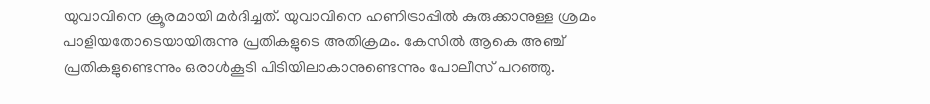യുവാവിനെ ക്രൂരമായി മർദിച്ചത്. യുവാവിനെ ഹണിട്രാപ്പിൽ കുരുക്കാനുള്ള ശ്രമം പാളിയതോടെയായിരുന്നു പ്രതികളുടെ അതിക്രമം. കേസിൽ ആകെ അഞ്ച് പ്രതികളുണ്ടെന്നും ഒരാൾകൂടി പിടിയിലാകാനുണ്ടെന്നും പോലീസ് പറഞ്ഞു.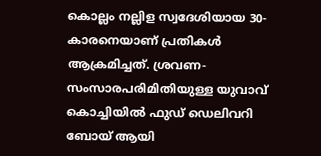കൊല്ലം നല്ലിള സ്വദേശിയായ 30-കാരനെയാണ് പ്രതികൾ ആക്രമിച്ചത്. ശ്രവണ-സംസാരപരിമിതിയുള്ള യുവാവ് കൊച്ചിയിൽ ഫുഡ് ഡെലിവറി ബോയ് ആയി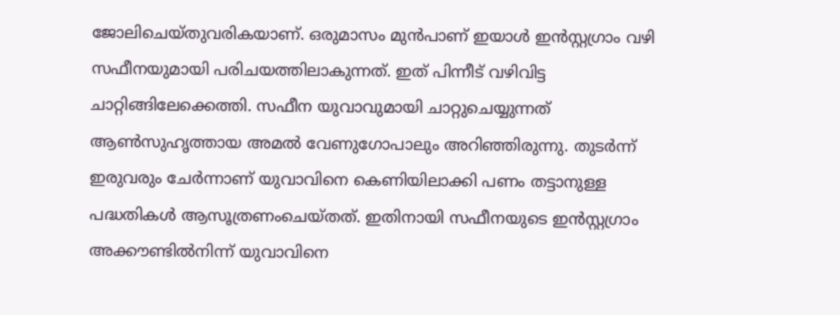ജോലിചെയ്തുവരികയാണ്. ഒരുമാസം മുൻപാണ് ഇയാൾ ഇൻസ്റ്റഗ്രാം വഴി സഫീനയുമായി പരിചയത്തിലാകുന്നത്. ഇത് പിന്നീട് വഴിവിട്ട ചാറ്റിങ്ങിലേക്കെത്തി. സഫീന യുവാവുമായി ചാറ്റുചെയ്യുന്നത് ആൺസുഹൃത്തായ അമൽ വേണുഗോപാലും അറിഞ്ഞിരുന്നു. തുടർന്ന് ഇരുവരും ചേർന്നാണ് യുവാവിനെ കെണിയിലാക്കി പണം തട്ടാനുള്ള പദ്ധതികൾ ആസൂത്രണംചെയ്തത്. ഇതിനായി സഫീനയുടെ ഇൻസ്റ്റഗ്രാം അക്കൗണ്ടിൽനിന്ന് യുവാവിനെ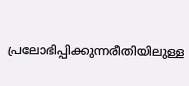പ്രലോഭിപ്പിക്കുന്നരീതിയിലുള്ള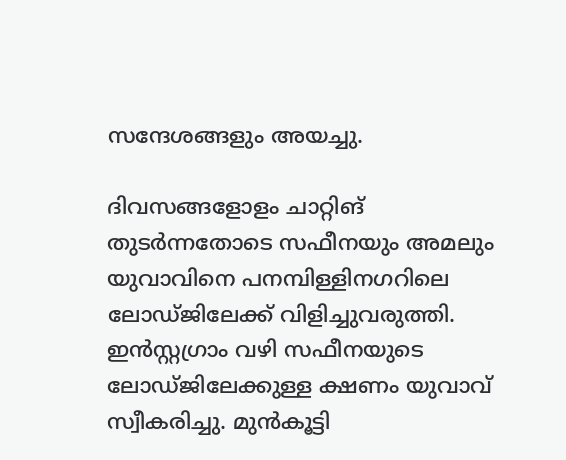സന്ദേശങ്ങളും അയച്ചു.

ദിവസങ്ങളോളം ചാറ്റിങ് തുടർന്നതോടെ സഫീനയും അമലും യുവാവിനെ പനമ്പിള്ളിനഗറിലെ ലോഡ്ജിലേക്ക് വിളിച്ചുവരുത്തി. ഇൻസ്റ്റഗ്രാം വഴി സഫീനയുടെ ലോഡ്ജിലേക്കുള്ള ക്ഷണം യുവാവ് സ്വീകരിച്ചു. മുൻകൂട്ടി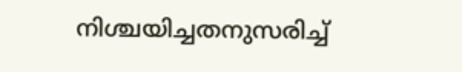നിശ്ചയിച്ചതനുസരിച്ച്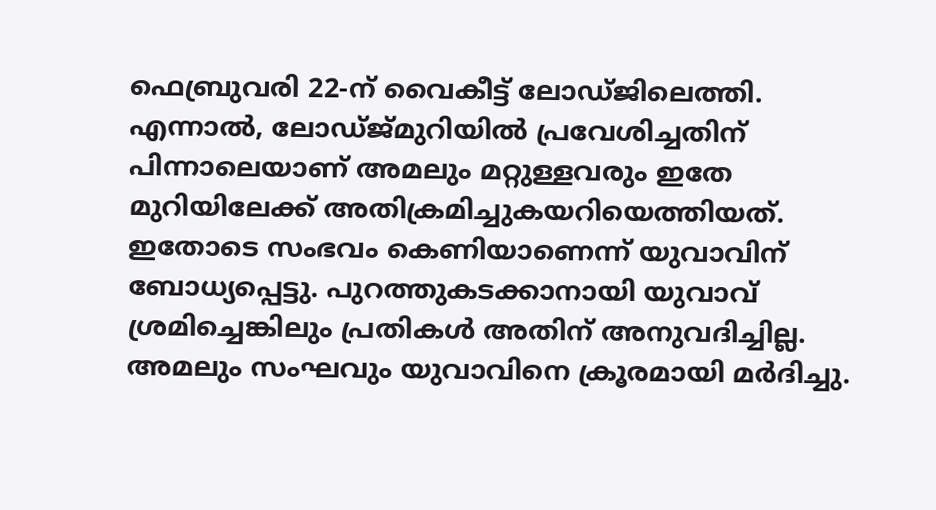ഫെബ്രുവരി 22-ന് വൈകീട്ട് ലോഡ്ജിലെത്തി. എന്നാൽ, ലോഡ്ജ്മുറിയിൽ പ്രവേശിച്ചതിന് പിന്നാലെയാണ് അമലും മറ്റുള്ളവരും ഇതേ മുറിയിലേക്ക് അതിക്രമിച്ചുകയറിയെത്തിയത്. ഇതോടെ സംഭവം കെണിയാണെന്ന് യുവാവിന് ബോധ്യപ്പെട്ടു. പുറത്തുകടക്കാനായി യുവാവ് ശ്രമിച്ചെങ്കിലും പ്രതികൾ അതിന് അനുവദിച്ചില്ല. അമലും സംഘവും യുവാവിനെ ക്രൂരമായി മർദിച്ചു.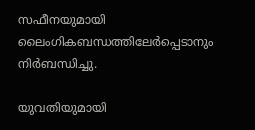സഫീനയുമായി ലൈംഗികബന്ധത്തിലേർപ്പെടാനും നിർബന്ധിച്ചു.

യുവതിയുമായി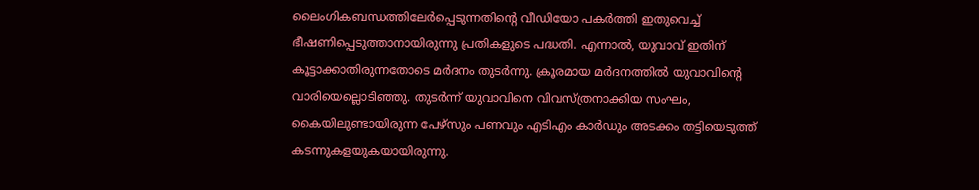ലൈംഗികബന്ധത്തിലേർപ്പെടുന്നതിന്റെ വീഡിയോ പകർത്തി ഇതുവെച്ച് ഭീഷണിപ്പെടുത്താനായിരുന്നു പ്രതികളുടെ പദ്ധതി. എന്നാൽ, യുവാവ് ഇതിന് കൂട്ടാക്കാതിരുന്നതോടെ മർദനം തുടർന്നു. ക്രൂരമായ മർദനത്തിൽ യുവാവിന്റെ വാരിയെല്ലൊടിഞ്ഞു. തുടർന്ന് യുവാവിനെ വിവസ്ത്രനാക്കിയ സംഘം, കൈയിലുണ്ടായിരുന്ന പേഴ്‌സും പണവും എടിഎം കാർഡും അടക്കം തട്ടിയെടുത്ത് കടന്നുകളയുകയായിരുന്നു.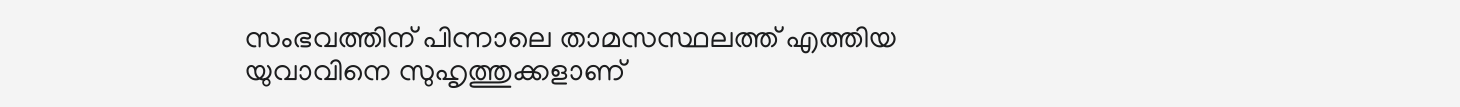സംഭവത്തിന് പിന്നാലെ താമസസ്ഥലത്ത് എത്തിയ യുവാവിനെ സുഹൃത്തുക്കളാണ്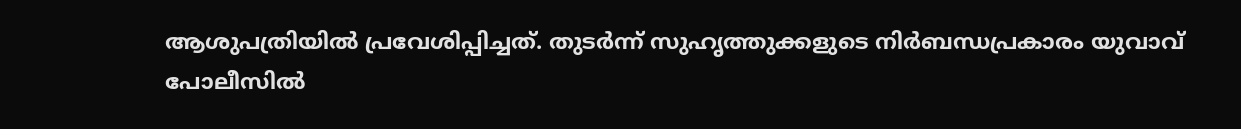ആശുപത്രിയിൽ പ്രവേശിപ്പിച്ചത്. തുടർന്ന് സുഹൃത്തുക്കളുടെ നിർബന്ധപ്രകാരം യുവാവ് പോലീസിൽ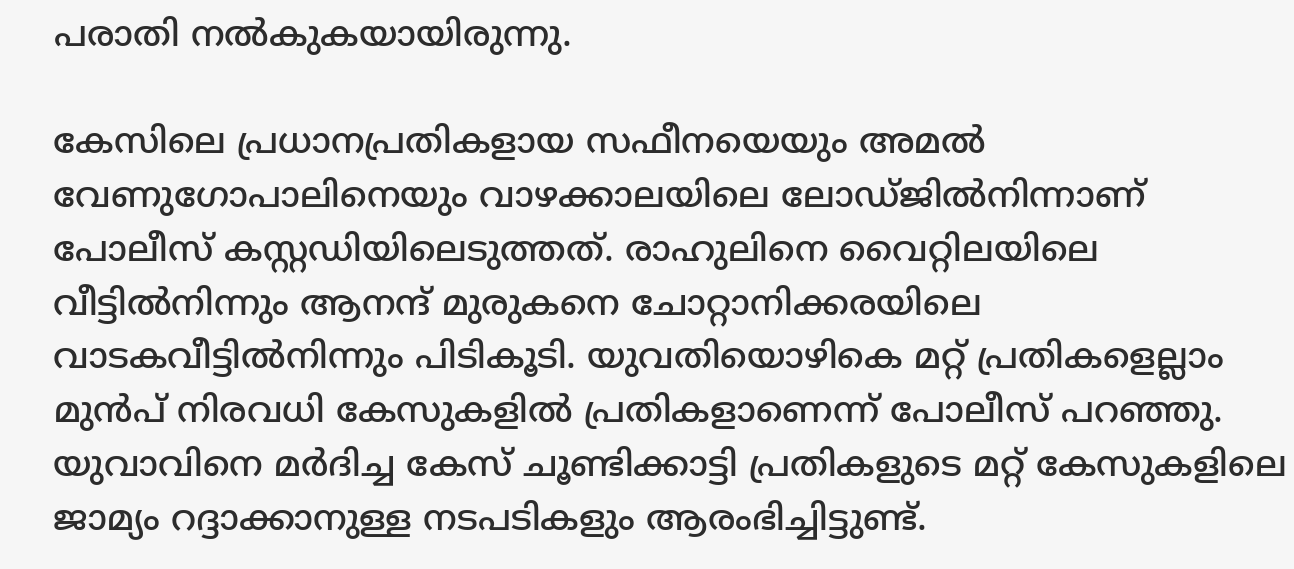പരാതി നൽകുകയായിരുന്നു.

കേസിലെ പ്രധാനപ്രതികളായ സഫീനയെയും അമൽ വേണുഗോപാലിനെയും വാഴക്കാലയിലെ ലോഡ്ജിൽനിന്നാണ് പോലീസ് കസ്റ്റഡിയിലെടുത്തത്. രാഹുലിനെ വൈറ്റിലയിലെ വീട്ടിൽനിന്നും ആനന്ദ് മുരുകനെ ചോറ്റാനിക്കരയിലെ വാടകവീട്ടിൽനിന്നും പിടികൂടി. യുവതിയൊഴികെ മറ്റ് പ്രതികളെല്ലാം മുൻപ് നിരവധി കേസുകളിൽ പ്രതികളാണെന്ന് പോലീസ് പറഞ്ഞു. യുവാവിനെ മർദിച്ച കേസ് ചൂണ്ടിക്കാട്ടി പ്രതികളുടെ മറ്റ് കേസുകളിലെ ജാമ്യം റദ്ദാക്കാനുള്ള നടപടികളും ആരംഭിച്ചിട്ടുണ്ട്.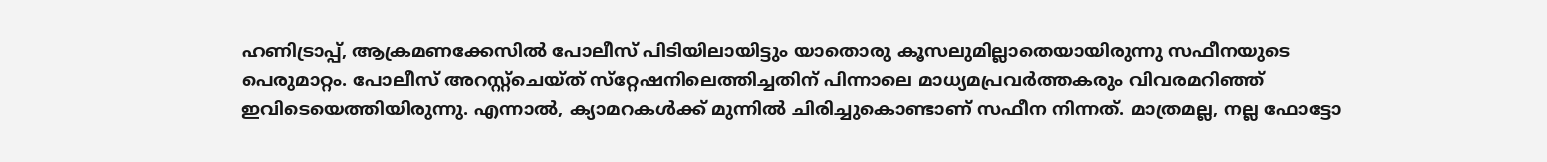ഹണിട്രാപ്പ്, ആക്രമണക്കേസിൽ പോലീസ് പിടിയിലായിട്ടും യാതൊരു കൂസലുമില്ലാതെയായിരുന്നു സഫീനയുടെ പെരുമാറ്റം. പോലീസ് അറസ്റ്റ്‌ചെയ്ത് സ്‌റ്റേഷനിലെത്തിച്ചതിന് പിന്നാലെ മാധ്യമപ്രവർത്തകരും വിവരമറിഞ്ഞ് ഇവിടെയെത്തിയിരുന്നു. എന്നാൽ, ക്യാമറകൾക്ക് മുന്നിൽ ചിരിച്ചുകൊണ്ടാണ് സഫീന നിന്നത്. മാത്രമല്ല, നല്ല ഫോട്ടോ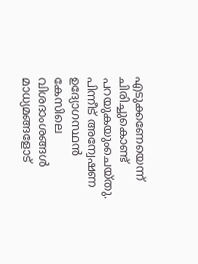എടുക്കണേയെന്ന് ചിരിച്ചുകൊണ്ട് പറയുകയുംചെയ്തു. പിന്നീട് അന്വേഷണ ഉദ്യോഗസ്ഥൻ കേസിലെ വിശദാംശങ്ങൾ മാധ്യമങ്ങളോട്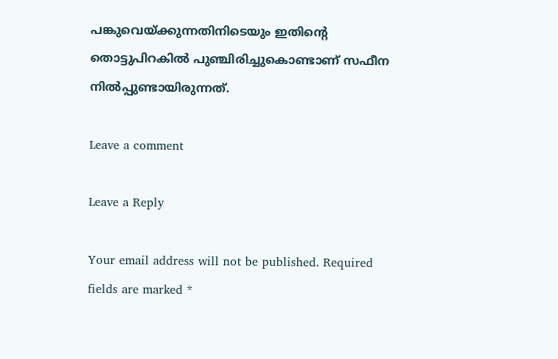പങ്കുവെയ്ക്കുന്നതിനിടെയും ഇതിന്റെ തൊട്ടുപിറകിൽ പുഞ്ചിരിച്ചുകൊണ്ടാണ് സഫീന നിൽപ്പുണ്ടായിരുന്നത്.

Leave a comment

Leave a Reply

Your email address will not be published. Required fields are marked *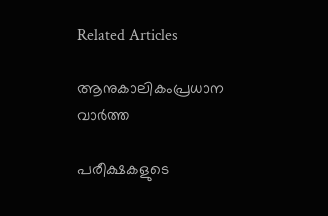Related Articles

ആനുകാലികംപ്രധാന വാർത്ത

പരീക്ഷകളുടെ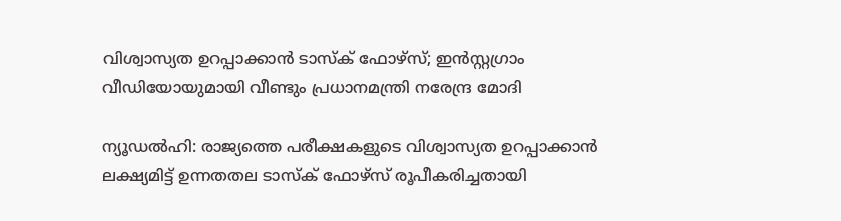വിശ്വാസ്യത ഉറപ്പാക്കാൻ ടാസ്‌ക് ഫോഴ്സ്; ഇൻസ്റ്റഗ്രാം വീഡിയോയുമായി വീണ്ടും പ്രധാനമന്ത്രി നരേന്ദ്ര മോദി

ന്യൂഡൽഹി: രാജ്യത്തെ പരീക്ഷകളുടെ വിശ്വാസ്യത ഉറപ്പാക്കാൻ ലക്ഷ്യമിട്ട് ഉന്നതതല ടാസ്‌ക് ഫോഴ്സ് രൂപീകരിച്ചതായി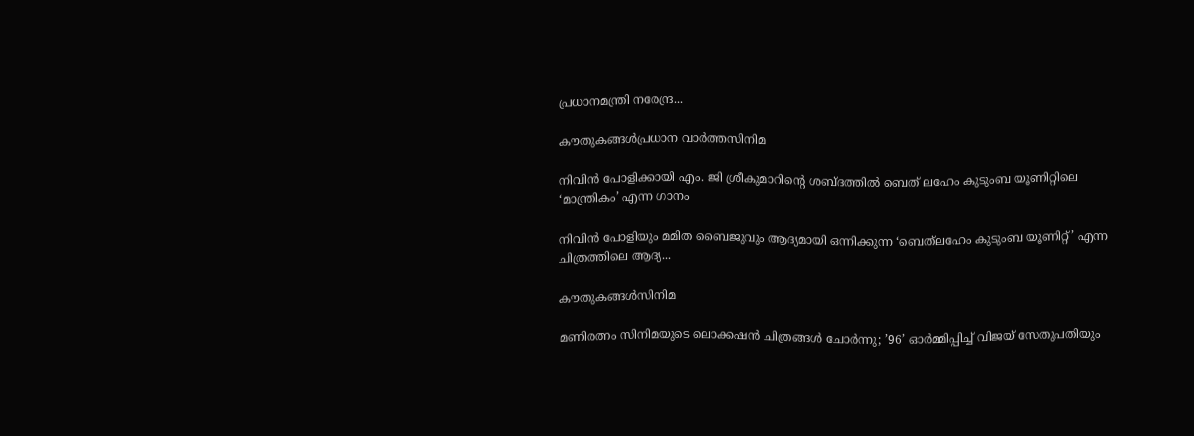പ്രധാനമന്ത്രി നരേന്ദ്ര...

കൗതുകങ്ങൾപ്രധാന വാർത്തസിനിമ

നിവിൻ പോളിക്കായി എം. ജി ശ്രീകുമാ‌റിന്റെ ശബ്‍ദത്തിൽ ബെത് ‌ലഹേം കുടുംബ യൂണിറ്റിലെ ‘മാന്ത്രികം’ എന്ന ഗാനം

നിവിൻ പോളിയും മമിത ബൈജുവും ആദ്യമായി ഒന്നിക്കുന്ന ‘ബെത്‌ലഹേം കുടുംബ യൂണിറ്റ്’ എന്ന ചിത്രത്തിലെ ആദ്യ...

കൗതുകങ്ങൾസിനിമ

മണിരത്നം സിനിമയുടെ ലൊക്കഷൻ ചിത്രങ്ങൾ ചോർന്നു; ’96’ ഓർമ്മിപ്പിച്ച് വിജയ് സേതുപതിയും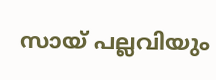സായ് പല്ലവിയും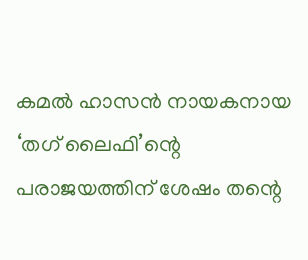കമൽ ഹാസൻ നായകനായ ‘തഗ് ലൈഫി’ന്റെ പരാജയത്തിന് ശേഷം തന്റെ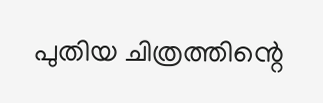പുതിയ ചിത്രത്തിന്റെ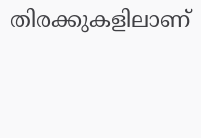തിരക്കുകളിലാണ്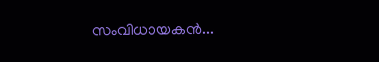സംവിധായകൻ...